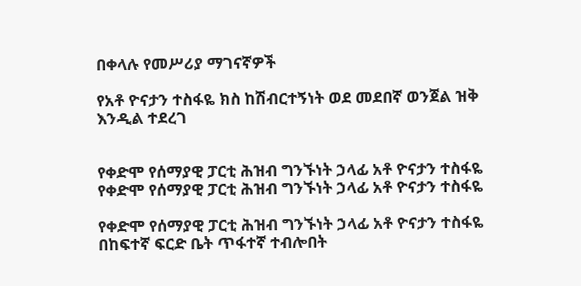በቀላሉ የመሥሪያ ማገናኛዎች

የአቶ ዮናታን ተስፋዬ ክስ ከሽብርተኝነት ወደ መደበኛ ወንጀል ዝቅ እንዲል ተደረገ


የቀድሞ የሰማያዊ ፓርቲ ሕዝብ ግንኙነት ኃላፊ አቶ ዮናታን ተስፋዬ
የቀድሞ የሰማያዊ ፓርቲ ሕዝብ ግንኙነት ኃላፊ አቶ ዮናታን ተስፋዬ

የቀድሞ የሰማያዊ ፓርቲ ሕዝብ ግንኙነት ኃላፊ አቶ ዮናታን ተስፋዬ በከፍተኛ ፍርድ ቤት ጥፋተኛ ተብሎበት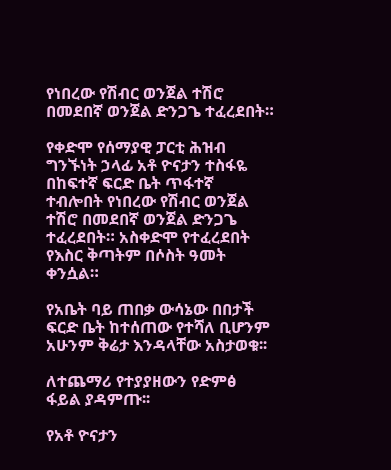የነበረው የሽብር ወንጀል ተሽሮ በመደበኛ ወንጀል ድንጋጌ ተፈረደበት።

የቀድሞ የሰማያዊ ፓርቲ ሕዝብ ግንኙነት ኃላፊ አቶ ዮናታን ተስፋዬ በከፍተኛ ፍርድ ቤት ጥፋተኛ ተብሎበት የነበረው የሽብር ወንጀል ተሽሮ በመደበኛ ወንጀል ድንጋጌ ተፈረደበት። አስቀድሞ የተፈረደበት የእስር ቅጣትም በሶስት ዓመት ቀንሷል።

የአቤት ባይ ጠበቃ ውሳኔው በበታች ፍርድ ቤት ከተሰጠው የተሻለ ቢሆንም አሁንም ቅሬታ እንዳላቸው አስታወቁ፡፡

ለተጨማሪ የተያያዘውን የድምፅ ፋይል ያዳምጡ፡፡

የአቶ ዮናታን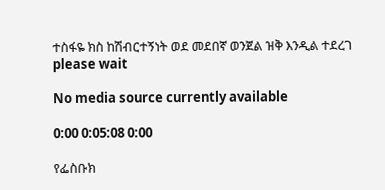ተስፋዬ ክስ ከሽብርተኝነት ወደ መደበኛ ወንጀል ዝቅ እንዲል ተደረገ
please wait

No media source currently available

0:00 0:05:08 0:00

የፌስቡክ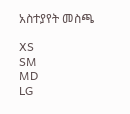አስተያየት መስጫ

XS
SM
MD
LG